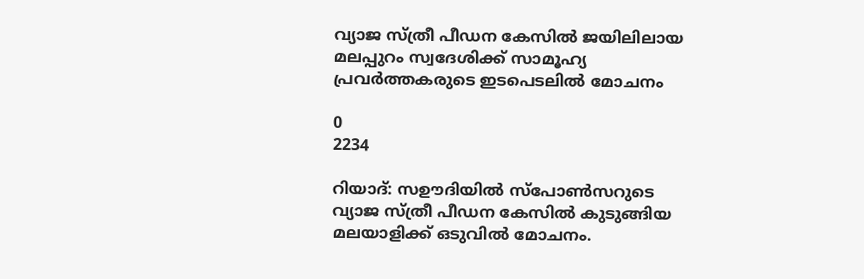വ്യാജ സ്ത്രീ പീഡന കേസിൽ ജയിലിലായ മലപ്പുറം സ്വദേശിക്ക് സാമൂഹ്യ പ്രവർത്തകരുടെ ഇടപെടലിൽ മോചനം

0
2234

റിയാദ്: സഊദിയിൽ സ്പോൺസറുടെ വ്യാജ സ്ത്രീ പീഡന കേസിൽ കുടുങ്ങിയ മലയാളിക്ക് ഒടുവിൽ മോചനം.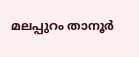മലപ്പുറം താനൂര്‍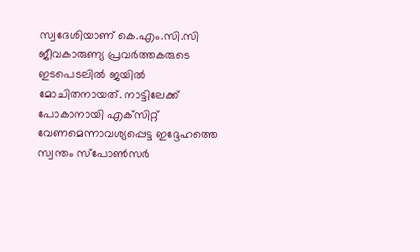സ്വദേശിയാണ് കെ.എം.സി.സി ജീവകാരുണ്യ പ്രവര്‍ത്തകരുടെ ഇടപെടലില്‍ ജയില്‍ മോചിതനായത്. നാട്ടിലേക്ക് പോകാനായി എക്‌സിറ്റ് വേണമെന്നാവശ്യപ്പെട്ട ഇദ്ദേഹത്തെ സ്വന്തം സ്പോൺസർ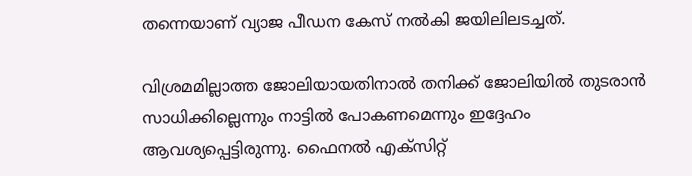തന്നെയാണ് വ്യാജ പീഡന കേസ് നൽകി ജയിലിലടച്ചത്.

വിശ്രമമില്ലാത്ത ജോലിയായതിനാൽ തനിക്ക് ജോലിയിൽ തുടരാൻ സാധിക്കില്ലെന്നും നാട്ടിൽ പോകണമെന്നും ഇദ്ദേഹം ആവശ്യപ്പെട്ടിരുന്നു. ഫൈനൽ എക്‌സിറ്റ്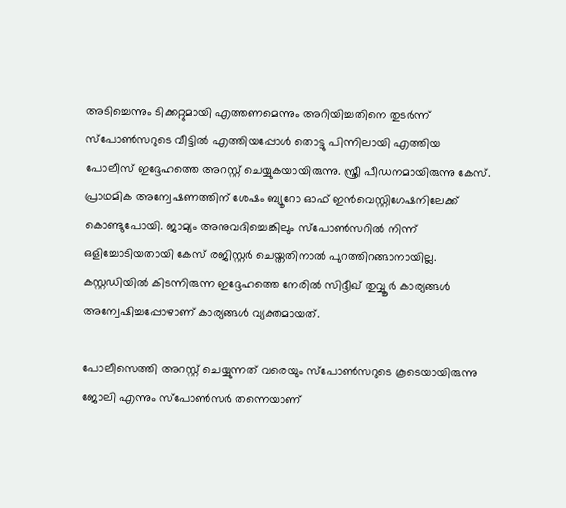അടിച്ചെന്നും ടിക്കറ്റുമായി എത്തണമെന്നും അറിയിച്ചതിനെ തുടർന്ന് സ്പോൺസറുടെ വീട്ടിൽ എത്തിയപ്പോൾ തൊട്ടു പിന്നിലായി എത്തിയ പോലീസ് ഇദ്ദേഹത്തെ അറസ്റ്റ് ചെയ്യുകയായിരുന്നു. സ്ത്രീ പീഡനമായിരുന്നു കേസ്. പ്രാഥമിക അന്വേഷണത്തിന് ശേഷം ബ്യൂറോ ഓഫ് ഇന്‍വെസ്റ്റിഗേഷനിലേക്ക് കൊണ്ടുപോയി. ജാമ്യം അനുവദിച്ചെങ്കിലും സ്‌പോണ്‍സറില്‍ നിന്ന് ഒളിച്ചോടിയതായി കേസ് രജിസ്റ്റര്‍ ചെയ്തതിനാല്‍ പുറത്തിറങ്ങാനായില്ല.
കസ്റ്റഡിയില്‍ കിടന്നിരുന്ന ഇദ്ദേഹത്തെ നേരില്‍ സിദ്ദീഖ് തുവ്വൂർ കാര്യങ്ങൾ അന്വേഷിച്ചപ്പോഴാണ് കാര്യങ്ങൾ വ്യക്തമായത്.

പോലീസെത്തി അറസ്റ്റ് ചെയ്യുന്നത് വരെയും സ്‌പോണ്‍സറുടെ കൂടെയായിരുന്നു ജോലി എന്നും സ്‌പോണ്‍സര്‍ തന്നെയാണ്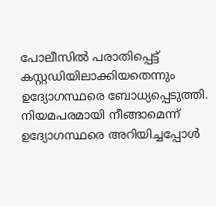പോലീസില്‍ പരാതിപ്പെട്ട് കസ്റ്റഡിയിലാക്കിയതെന്നും ഉദ്യോഗസ്ഥരെ ബോധ്യപ്പെടുത്തി. നിയമപരമായി നീങ്ങാമെന്ന് ഉദ്യോഗസ്ഥരെ അറിയിച്ചപ്പോള്‍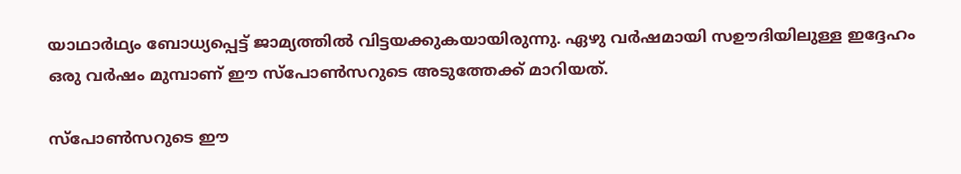യാഥാര്‍ഥ്യം ബോധ്യപ്പെട്ട് ജാമ്യത്തില്‍ വിട്ടയക്കുകയായിരുന്നു. ഏഴു വര്‍ഷമായി സഊദിയിലുള്ള ഇദ്ദേഹം ഒരു വര്‍ഷം മുമ്പാണ് ഈ സ്‌പോണ്‍സറുടെ അടുത്തേക്ക് മാറിയത്.

സ്പോൺസറുടെ ഈ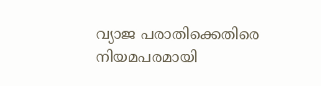വ്യാജ പരാതിക്കെതിരെ നിയമപരമായി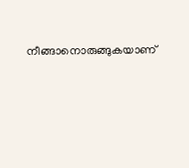നീങ്ങാനൊരുങ്ങുകയാണ്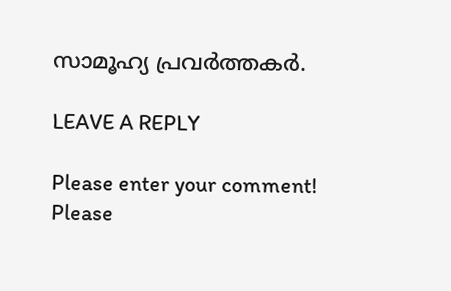സാമൂഹ്യ പ്രവര്‍ത്തകര്‍.

LEAVE A REPLY

Please enter your comment!
Please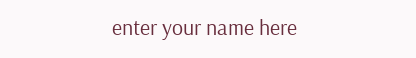enter your name here